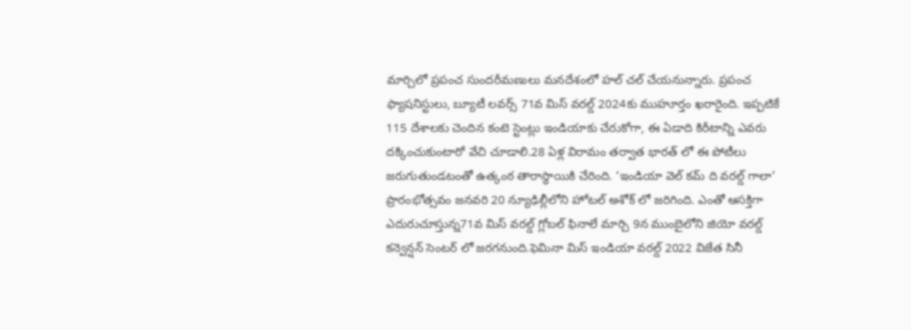మార్చిలో ప్రపంచ సుందరీమణులు మనదేశంలో హల్ చల్ చేయనున్నారు. ప్రపంచ ఫ్యాషనిస్టులు, బ్యూటీ లవర్స్ 71వ మిస్ వరల్డ్ 2024కు ముహూర్తం ఖరారైంది. ఇప్పటికే 115 దేశాలకు చెందిన కంటె స్టెంట్లు ఇండియాకు చేరుకోగా, ఈ ఏడాది కిరీటాన్ని ఎవరు దక్కించుకుంటారో వేచి చూడాలి.28 ఏళ్ల విరామం తర్వాత భారత్ లో ఈ పోటీలు జరుగుతుండటంతో ఉత్కంఠ తారాస్థాయికి చేరింది. ‘ఇండియా వెల్ కమ్ ది వరల్డ్ గాలా’ ప్రారంభోత్సవం జనవరి 20 న్యూఢిల్లీలోని హోటల్ అశోక్ లో జరిగింది. ఎంతో ఆసక్తిగా ఎదురుచూస్తున్న71వ మిస్ వరల్డ్ గ్లోబల్ ఫినాలే మార్చి 9న ముంబైలోని జియో వరల్డ్ కన్వెన్షన్ సెంటర్ లో జరగనుంది.ఫెమినా మిస్ ఇండియా వరల్డ్ 2022 విజేత సినీ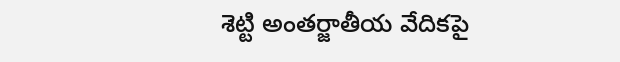శెట్టి అంతర్జాతీయ వేదికపై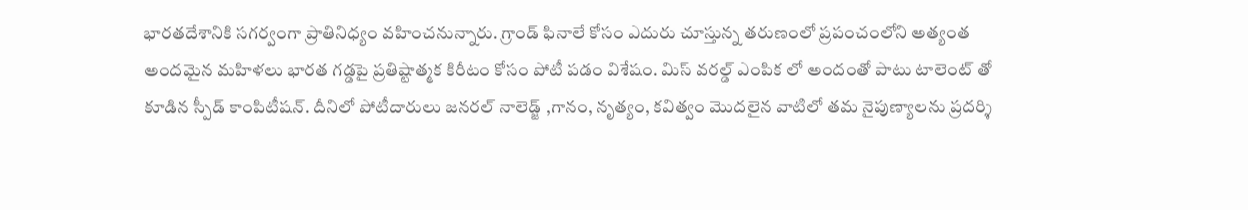భారతదేశానికి సగర్వంగా ప్రాతినిధ్యం వహించనున్నారు. గ్రాండ్ ఫినాలే కోసం ఎదురు చూస్తున్న తరుణంలో ప్రపంచంలోని అత్యంత అందమైన మహిళలు భారత గడ్డపై ప్రతిష్టాత్మక కిరీటం కోసం పోటీ పడం విశేషం. మిస్ వరల్డ్ ఎంపిక లో అందంతో పాటు టాలెంట్ తో కూడిన స్పీడ్ కాంపిటీషన్. దీనిలో పోటీదారులు జనరల్ నాలెడ్జ్ ,గానం, నృత్యం, కవిత్వం మొదలైన వాటిలో తమ నైపుణ్యాలను ప్రదర్శి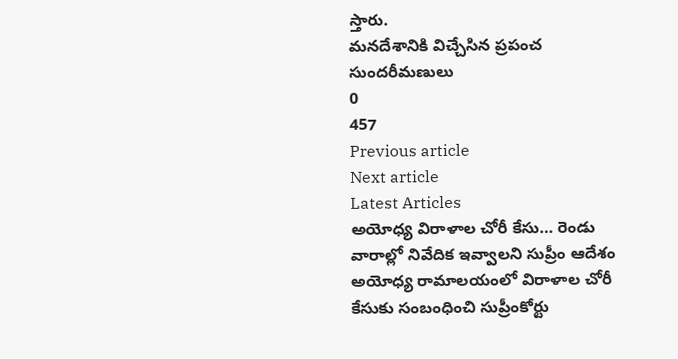స్తారు.
మనదేశానికి విచ్చేసిన ప్రపంచ సుందరీమణులు
0
457
Previous article
Next article
Latest Articles
అయోధ్య విరాళాల చోరీ కేసు… రెండు వారాల్లో నివేదిక ఇవ్వాలని సుప్రీం ఆదేశం
అయోధ్య రామాలయంలో విరాళాల చోరీ కేసుకు సంబంధించి సుప్రీంకోర్టు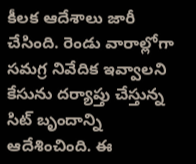కీలక ఆదేశాలు జారీ చేసింది. రెండు వారాల్లోగా సమగ్ర నివేదిక ఇవ్వాలని కేసును దర్యాప్తు చేస్తున్న సిట్ బృందాన్ని ఆదేశించింది. ఈ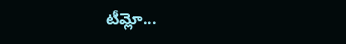టీమ్లో...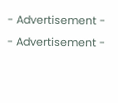- Advertisement -
- Advertisement -